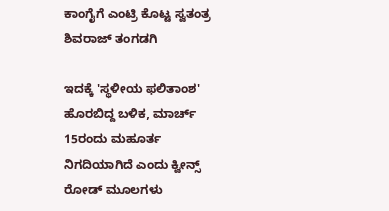ಕಾಂಗೈಗೆ ಎಂಟ್ರಿ ಕೊಟ್ಟ ಸ್ವತಂತ್ರ ಶಿವರಾಜ್ ತಂಗಡಗಿ

ಇದಕ್ಕೆ 'ಸ್ಥಳೀಯ ಫಲಿತಾಂಶ' ಹೊರಬಿದ್ದ ಬಳಿಕ, ಮಾರ್ಚ್ 15ರಂದು ಮಹೂರ್ತ ನಿಗದಿಯಾಗಿದೆ ಎಂದು ಕ್ವೀನ್ಸ್ ರೋಡ್ ಮೂಲಗಳು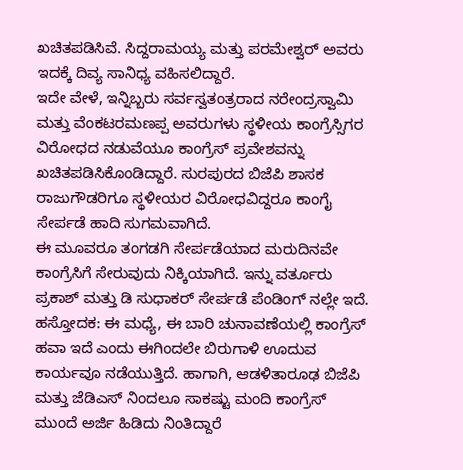ಖಚಿತಪಡಿಸಿವೆ. ಸಿದ್ದರಾಮಯ್ಯ ಮತ್ತು ಪರಮೇಶ್ವರ್ ಅವರು ಇದಕ್ಕೆ ದಿವ್ಯ ಸಾನಿಧ್ಯ ವಹಿಸಲಿದ್ದಾರೆ.
ಇದೇ ವೇಳೆ, ಇನ್ನಿಬ್ಬರು ಸರ್ವಸ್ವತಂತ್ರರಾದ ನರೇಂದ್ರಸ್ವಾಮಿ ಮತ್ತು ವೆಂಕಟರಮಣಪ್ಪ ಅವರುಗಳು ಸ್ಥಳೀಯ ಕಾಂಗ್ರೆಸ್ಸಿಗರ ವಿರೋಧದ ನಡುವೆಯೂ ಕಾಂಗ್ರೆಸ್ ಪ್ರವೇಶವನ್ನು ಖಚಿತಪಡಿಸಿಕೊಂಡಿದ್ದಾರೆ. ಸುರಪುರದ ಬಿಜೆಪಿ ಶಾಸಕ ರಾಜುಗೌಡರಿಗೂ ಸ್ಥಳೀಯರ ವಿರೋಧವಿದ್ದರೂ ಕಾಂಗೈ ಸೇರ್ಪಡೆ ಹಾದಿ ಸುಗಮವಾಗಿದೆ.
ಈ ಮೂವರೂ ತಂಗಡಗಿ ಸೇರ್ಪಡೆಯಾದ ಮರುದಿನವೇ ಕಾಂಗ್ರೆಸಿಗೆ ಸೇರುವುದು ನಿಕ್ಕಿಯಾಗಿದೆ. ಇನ್ನು ವರ್ತೂರು ಪ್ರಕಾಶ್ ಮತ್ತು ಡಿ ಸುಧಾಕರ್ ಸೇರ್ಪಡೆ ಪೆಂಡಿಂಗ್ ನಲ್ಲೇ ಇದೆ.
ಹಸ್ತೋದಕ: ಈ ಮಧ್ಯೆ, ಈ ಬಾರಿ ಚುನಾವಣೆಯಲ್ಲಿ ಕಾಂಗ್ರೆಸ್ ಹವಾ ಇದೆ ಎಂದು ಈಗಿಂದಲೇ ಬಿರುಗಾಳಿ ಊದುವ ಕಾರ್ಯವೂ ನಡೆಯುತ್ತಿದೆ. ಹಾಗಾಗಿ, ಆಡಳಿತಾರೂಢ ಬಿಜೆಪಿ ಮತ್ತು ಜೆಡಿಎಸ್ ನಿಂದಲೂ ಸಾಕಷ್ಟು ಮಂದಿ ಕಾಂಗ್ರೆಸ್ ಮುಂದೆ ಅರ್ಜಿ ಹಿಡಿದು ನಿಂತಿದ್ದಾರೆ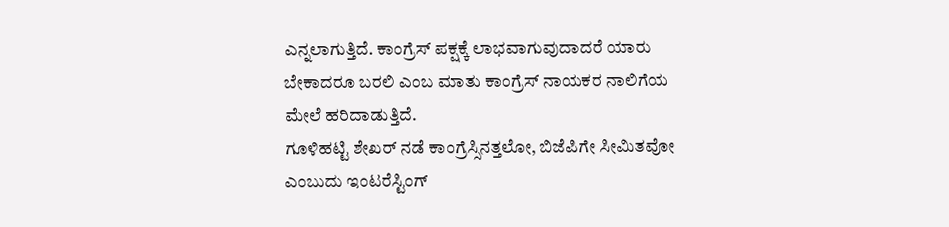ಎನ್ನಲಾಗುತ್ತಿದೆ. ಕಾಂಗ್ರೆಸ್ ಪಕ್ಷಕ್ಕೆ ಲಾಭವಾಗುವುದಾದರೆ ಯಾರು ಬೇಕಾದರೂ ಬರಲಿ ಎಂಬ ಮಾತು ಕಾಂಗ್ರೆಸ್ ನಾಯಕರ ನಾಲಿಗೆಯ ಮೇಲೆ ಹರಿದಾಡುತ್ತಿದೆ.
ಗೂಳಿಹಟ್ಟಿ ಶೇಖರ್ ನಡೆ ಕಾಂಗ್ರೆಸ್ಸಿನತ್ತಲೋ, ಬಿಜೆಪಿಗೇ ಸೀಮಿತವೋ ಎಂಬುದು ಇಂಟರೆಸ್ಟಿಂಗ್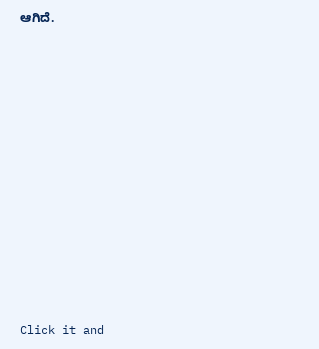ಆಗಿದೆ.












Click it and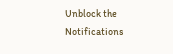Unblock the Notifications